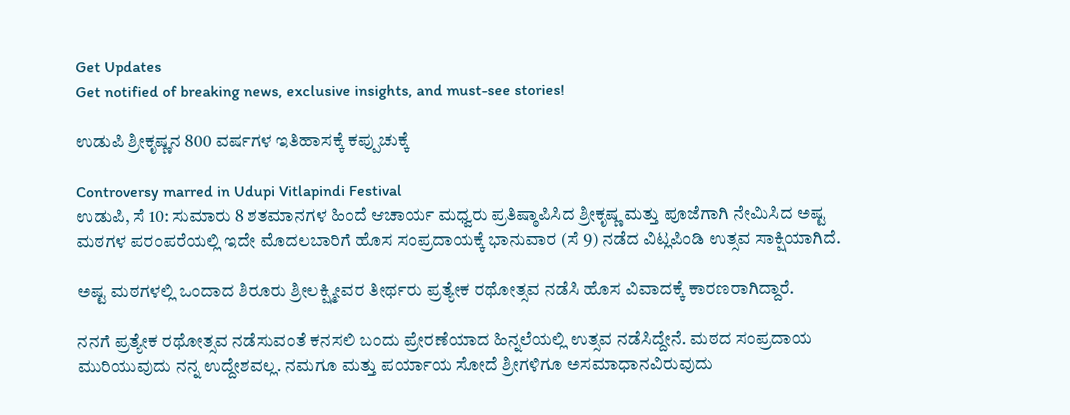Get Updates
Get notified of breaking news, exclusive insights, and must-see stories!

ಉಡುಪಿ ಶ್ರೀಕೃಷ್ಣನ 800 ವರ್ಷಗಳ ಇತಿಹಾಸಕ್ಕೆ ಕಪ್ಪುಚುಕ್ಕೆ

Controversy marred in Udupi Vitlapindi Festival
ಉಡುಪಿ, ಸೆ 10: ಸುಮಾರು 8 ಶತಮಾನಗಳ ಹಿಂದೆ ಆಚಾರ್ಯ ಮಧ್ವರು ಪ್ರತಿಷ್ಠಾಪಿಸಿದ ಶ್ರೀಕೃಷ್ಣ ಮತ್ತು ಪೂಜೆಗಾಗಿ ನೇಮಿಸಿದ ಅಷ್ಟ ಮಠಗಳ ಪರಂಪರೆಯಲ್ಲಿ ಇದೇ ಮೊದಲಬಾರಿಗೆ ಹೊಸ ಸಂಪ್ರದಾಯಕ್ಕೆ ಭಾನುವಾರ (ಸೆ 9) ನಡೆದ ವಿಟ್ಲಪಿಂಡಿ ಉತ್ಸವ ಸಾಕ್ಷಿಯಾಗಿದೆ.

ಅಷ್ಟ ಮಠಗಳಲ್ಲಿ ಒಂದಾದ ಶಿರೂರು ಶ್ರೀಲಕ್ಷ್ಮೀವರ ತೀರ್ಥರು ಪ್ರತ್ಯೇಕ ರಥೋತ್ಸವ ನಡೆಸಿ ಹೊಸ ವಿವಾದಕ್ಕೆ ಕಾರಣರಾಗಿದ್ದಾರೆ.

ನನಗೆ ಪ್ರತ್ಯೇಕ ರಥೋತ್ಸವ ನಡೆಸುವಂತೆ ಕನಸಲಿ ಬಂದು ಪ್ರೇರಣೆಯಾದ ಹಿನ್ನಲೆಯಲ್ಲಿ ಉತ್ಸವ ನಡೆಸಿದ್ದೇನೆ. ಮಠದ ಸಂಪ್ರದಾಯ ಮುರಿಯುವುದು ನನ್ನ ಉದ್ದೇಶವಲ್ಲ. ನಮಗೂ ಮತ್ತು ಪರ್ಯಾಯ ಸೋದೆ ಶ್ರೀಗಳಿಗೂ ಅಸಮಾಧಾನವಿರುವುದು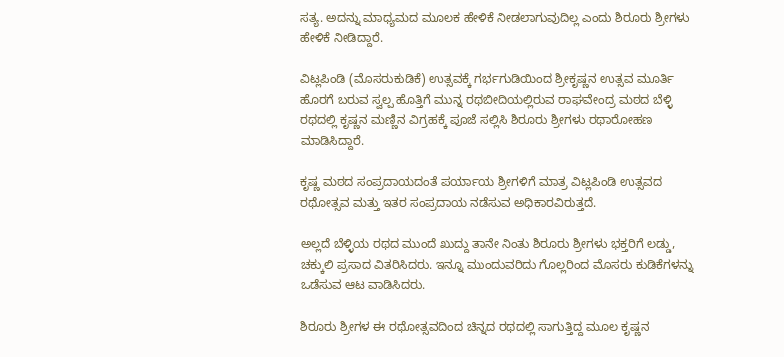ಸತ್ಯ. ಅದನ್ನು ಮಾಧ್ಯಮದ ಮೂಲಕ ಹೇಳಿಕೆ ನೀಡಲಾಗುವುದಿಲ್ಲ ಎಂದು ಶಿರೂರು ಶ್ರೀಗಳು ಹೇಳಿಕೆ ನೀಡಿದ್ದಾರೆ.

ವಿಟ್ಲಪಿಂಡಿ (ಮೊಸರುಕುಡಿಕೆ) ಉತ್ಸವಕ್ಕೆ ಗರ್ಭಗುಡಿಯಿಂದ ಶ್ರೀಕೃಷ್ಣನ ಉತ್ಸವ ಮೂರ್ತಿ ಹೊರಗೆ ಬರುವ ಸ್ವಲ್ಪ ಹೊತ್ತಿಗೆ ಮುನ್ನ ರಥಬೀದಿಯಲ್ಲಿರುವ ರಾಘವೇಂದ್ರ ಮಠದ ಬೆಳ್ಳಿ ರಥದಲ್ಲಿ ಕೃಷ್ಣನ ಮಣ್ಣಿನ ವಿಗ್ರಹಕ್ಕೆ ಪೂಜೆ ಸಲ್ಲಿಸಿ ಶಿರೂರು ಶ್ರೀಗಳು ರಥಾರೋಹಣ ಮಾಡಿಸಿದ್ದಾರೆ.

ಕೃಷ್ಣ ಮಠದ ಸಂಪ್ರದಾಯದಂತೆ ಪರ್ಯಾಯ ಶ್ರೀಗಳಿಗೆ ಮಾತ್ರ ವಿಟ್ಲಪಿಂಡಿ ಉತ್ಸವದ ರಥೋತ್ಸವ ಮತ್ತು ಇತರ ಸಂಪ್ರದಾಯ ನಡೆಸುವ ಅಧಿಕಾರವಿರುತ್ತದೆ.

ಅಲ್ಲದೆ ಬೆಳ್ಳಿಯ ರಥದ ಮುಂದೆ ಖುದ್ದು ತಾನೇ ನಿಂತು ಶಿರೂರು ಶ್ರೀಗಳು ಭಕ್ತರಿಗೆ ಲಡ್ಡು, ಚಕ್ಕುಲಿ ಪ್ರಸಾದ ವಿತರಿಸಿದರು. ಇನ್ನೂ ಮುಂದುವರಿದು ಗೊಲ್ಲರಿಂದ ಮೊಸರು ಕುಡಿಕೆಗಳನ್ನು ಒಡೆಸುವ ಆಟ ವಾಡಿಸಿದರು.

ಶಿರೂರು ಶ್ರೀಗಳ ಈ ರಥೋತ್ಸವದಿಂದ ಚಿನ್ನದ ರಥದಲ್ಲಿ ಸಾಗುತ್ತಿದ್ದ ಮೂಲ ಕೃಷ್ಣನ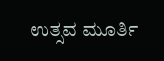ಉತ್ಸವ ಮೂರ್ತಿ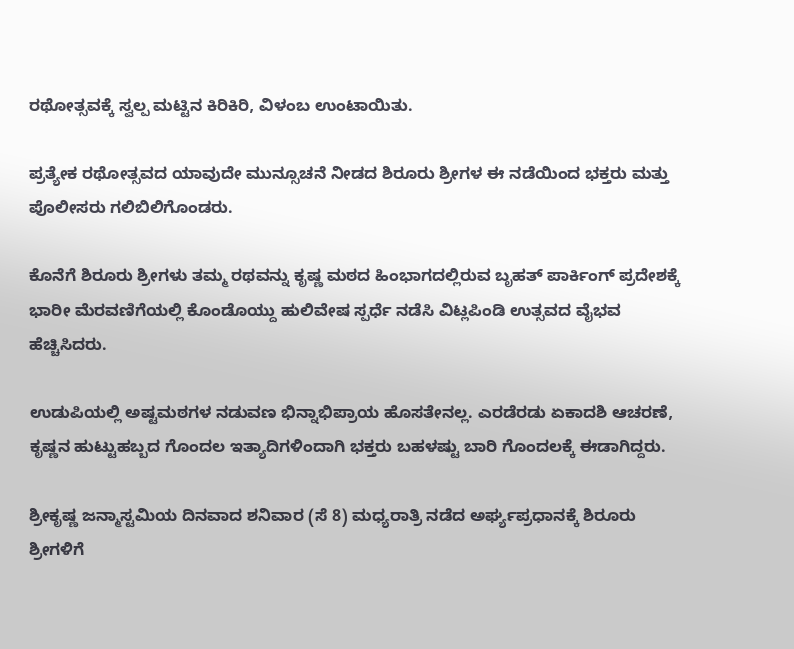ರಥೋತ್ಸವಕ್ಕೆ ಸ್ವಲ್ಪ ಮಟ್ಟಿನ ಕಿರಿಕಿರಿ, ವಿಳಂಬ ಉಂಟಾಯಿತು.

ಪ್ರತ್ಯೇಕ ರಥೋತ್ಸವದ ಯಾವುದೇ ಮುನ್ಸೂಚನೆ ನೀಡದ ಶಿರೂರು ಶ್ರೀಗಳ ಈ ನಡೆಯಿಂದ ಭಕ್ತರು ಮತ್ತು ಪೊಲೀಸರು ಗಲಿಬಿಲಿಗೊಂಡರು.

ಕೊನೆಗೆ ಶಿರೂರು ಶ್ರೀಗಳು ತಮ್ಮ ರಥವನ್ನು ಕೃಷ್ಣ ಮಠದ ಹಿಂಭಾಗದಲ್ಲಿರುವ ಬೃಹತ್ ಪಾರ್ಕಿಂಗ್ ಪ್ರದೇಶಕ್ಕೆ ಭಾರೀ ಮೆರವಣಿಗೆಯಲ್ಲಿ ಕೊಂಡೊಯ್ದು ಹುಲಿವೇಷ ಸ್ಪರ್ಧೆ ನಡೆಸಿ ವಿಟ್ಲಪಿಂಡಿ ಉತ್ಸವದ ವೈಭವ ಹೆಚ್ಚಿಸಿದರು.

ಉಡುಪಿಯಲ್ಲಿ ಅಷ್ಟಮಠಗಳ ನಡುವಣ ಭಿನ್ನಾಭಿಪ್ರಾಯ ಹೊಸತೇನಲ್ಲ. ಎರಡೆರಡು ಏಕಾದಶಿ ಆಚರಣೆ, ಕೃಷ್ಣನ ಹುಟ್ಟುಹಬ್ಬದ ಗೊಂದಲ ಇತ್ಯಾದಿಗಳಿಂದಾಗಿ ಭಕ್ತರು ಬಹಳಷ್ಟು ಬಾರಿ ಗೊಂದಲಕ್ಕೆ ಈಡಾಗಿದ್ದರು.

ಶ್ರೀಕೃಷ್ಣ ಜನ್ಮಾಸ್ಟಮಿಯ ದಿನವಾದ ಶನಿವಾರ (ಸೆ 8) ಮಧ್ಯರಾತ್ರಿ ನಡೆದ ಅರ್ಘ್ಯಪ್ರಧಾನಕ್ಕೆ ಶಿರೂರು ಶ್ರೀಗಳಿಗೆ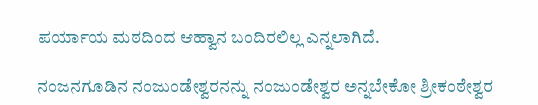ಪರ್ಯಾಯ ಮಠದಿಂದ ಆಹ್ವಾನ ಬಂದಿರಲಿಲ್ಲ ಎನ್ನಲಾಗಿದೆ.

ನಂಜನಗೂಡಿನ ನಂಜುಂಡೇಶ್ವರನನ್ನು ನಂಜುಂಡೇಶ್ವರ ಅನ್ನಬೇಕೋ ಶ್ರೀಕಂಠೇಶ್ವರ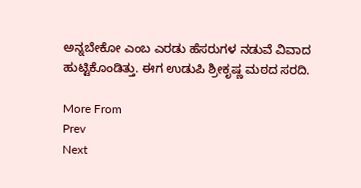ಅನ್ನಬೇಕೋ ಎಂಬ ಎರಡು ಹೆಸರುಗಳ ನಡುವೆ ವಿವಾದ ಹುಟ್ಟಿಕೊಂಡಿತ್ತು. ಈಗ ಉಡುಪಿ ಶ್ರೀಕೃಷ್ಣ ಮಠದ ಸರದಿ.

More From
Prev
Next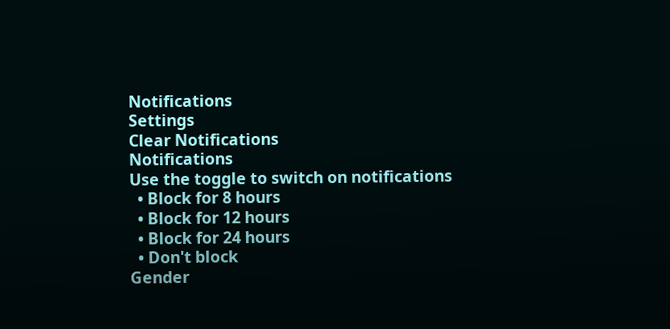Notifications
Settings
Clear Notifications
Notifications
Use the toggle to switch on notifications
  • Block for 8 hours
  • Block for 12 hours
  • Block for 24 hours
  • Don't block
Gender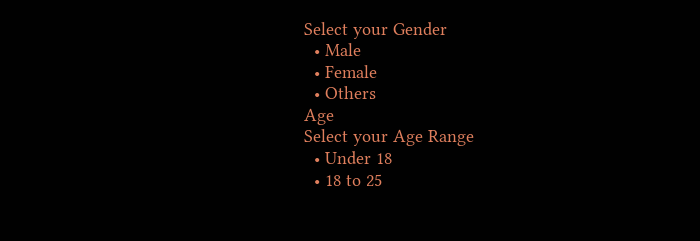Select your Gender
  • Male
  • Female
  • Others
Age
Select your Age Range
  • Under 18
  • 18 to 25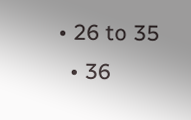• 26 to 35
  • 36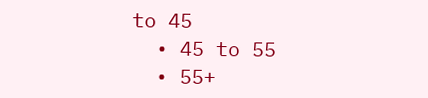to 45
  • 45 to 55
  • 55+